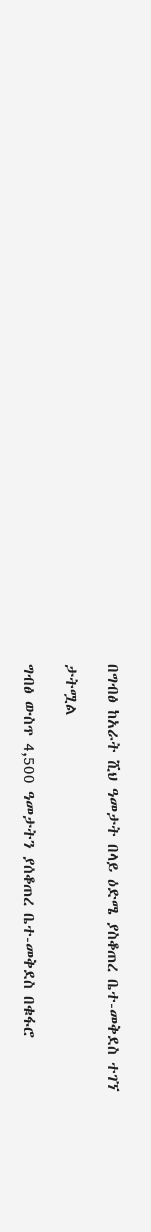በግብፅ ከአራት ሺህ ዓመታት በላይ ዕድሜ ያስቆጠረ ቤተ-መቅደስ ተገኘ

ታትሟል

ግብፅ ውስጥ 4,500 ዓመታትን ያሰቆጠረ ቤተ-መቅደስ በቁፋሮ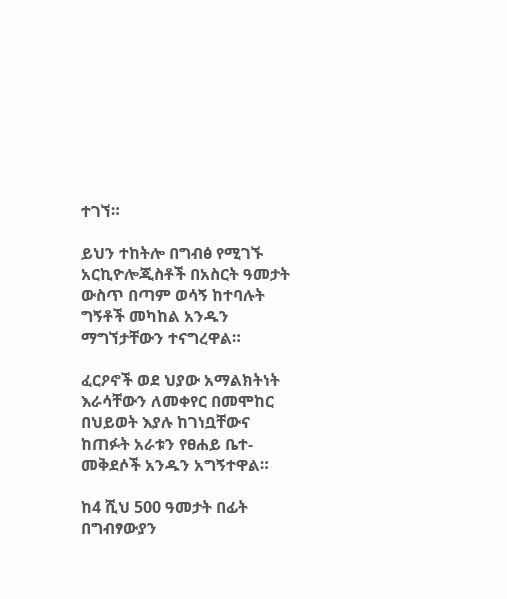ተገኘ።

ይህን ተከትሎ በግብፅ የሚገኙ አርኪዮሎጂስቶች በአስርት ዓመታት ውስጥ በጣም ወሳኝ ከተባሉት ግኝቶች መካከል አንዱን ማግኘታቸውን ተናግረዋል።

ፈርዖኖች ወደ ህያው አማልክትነት እራሳቸውን ለመቀየር በመሞከር በህይወት እያሉ ከገነቧቸውና ከጠፉት አራቱን የፀሐይ ቤተ-መቅደሶች አንዱን አግኝተዋል።

ከ4 ሺህ 500 ዓመታት በፊት በግብፃውያን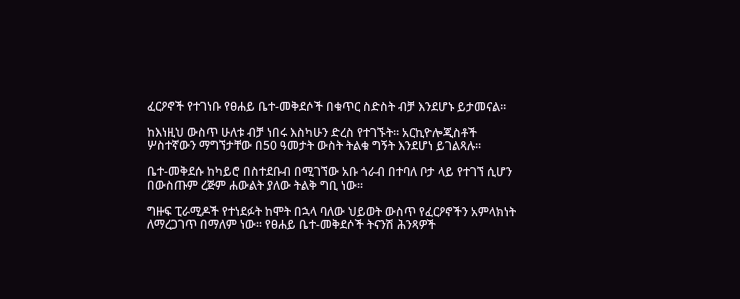ፈርዖኖች የተገነቡ የፀሐይ ቤተ-መቅደሶች በቁጥር ስድስት ብቻ እንደሆኑ ይታመናል።

ከእነዚህ ውስጥ ሁለቱ ብቻ ነበሩ እስካሁን ድረስ የተገኙት። አርኪዮሎጂስቶች ሦስተኛውን ማግኘታቸው በ50 ዓመታት ውስት ትልቁ ግኝት እንደሆነ ይገልጻሉ።

ቤተ-መቅደሱ ከካይሮ በስተደቡብ በሚገኘው አቡ ጎራብ በተባለ ቦታ ላይ የተገኘ ሲሆን በውስጡም ረጅም ሐውልት ያለው ትልቅ ግቢ ነው።

ግዙፍ ፒራሚዶች የተነደፉት ከሞት በኋላ ባለው ህይወት ውስጥ የፈርዖኖችን አምላክነት ለማረጋገጥ በማለም ነው። የፀሐይ ቤተ-መቅደሶች ትናንሽ ሕንጻዎች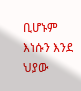ቢሆኑም እነሱን እንደ ህያው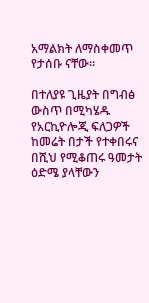አማልክት ለማስቀመጥ የታሰቡ ናቸው።

በተለያዩ ጊዜያት በግብፅ ውስጥ በሚካሄዱ የአርኪዮሎጂ ፍለጋዎች ከመሬት በታች የተቀበሩና በሺህ የሚቆጠሩ ዓመታት ዕድሜ ያላቸውን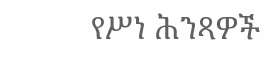የሥነ ሕንጻዎች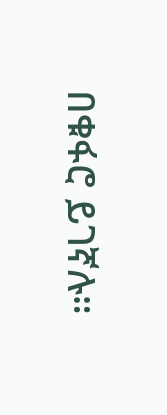በቁፋሮ ይገኛሉ።